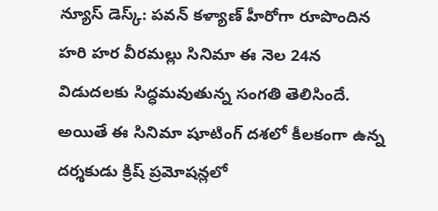న్యూస్ డెస్క్: పవన్ కళ్యాణ్ హీరోగా రూపొందిన హరి హర వీరమల్లు సినిమా ఈ నెల 24న విడుదలకు సిద్ధమవుతున్న సంగతి తెలిసిందే. అయితే ఈ సినిమా షూటింగ్ దశలో కీలకంగా ఉన్న దర్శకుడు క్రిష్ ప్రమోషన్లలో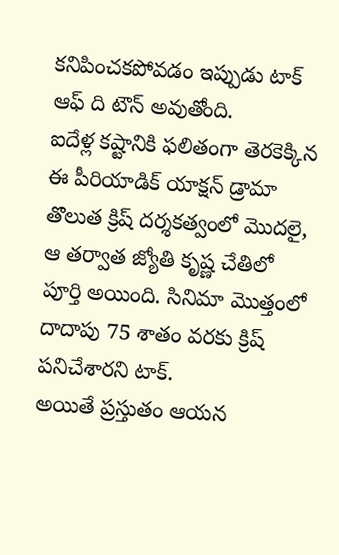కనిపించకపోవడం ఇప్పుడు టాక్ ఆఫ్ ది టౌన్ అవుతోంది.
ఐదేళ్ల కష్టానికి ఫలితంగా తెరకెక్కిన ఈ పీరియాడిక్ యాక్షన్ డ్రామా తొలుత క్రిష్ దర్శకత్వంలో మొదలై, ఆ తర్వాత జ్యోతి కృష్ణ చేతిలో పూర్తి అయింది. సినిమా మొత్తంలో దాదాపు 75 శాతం వరకు క్రిష్ పనిచేశారని టాక్.
అయితే ప్రస్తుతం ఆయన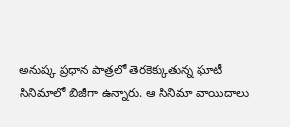అనుష్క ప్రధాన పాత్రలో తెరకెక్కుతున్న ఘాటీ సినిమాలో బిజీగా ఉన్నారు. ఆ సినిమా వాయిదాలు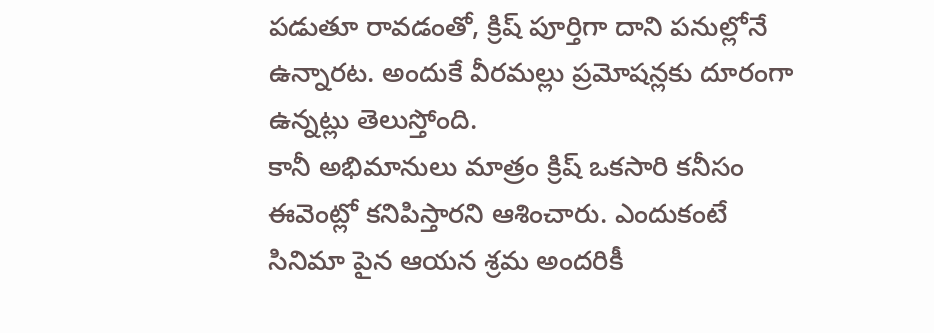పడుతూ రావడంతో, క్రిష్ పూర్తిగా దాని పనుల్లోనే ఉన్నారట. అందుకే వీరమల్లు ప్రమోషన్లకు దూరంగా ఉన్నట్లు తెలుస్తోంది.
కానీ అభిమానులు మాత్రం క్రిష్ ఒకసారి కనీసం ఈవెంట్లో కనిపిస్తారని ఆశించారు. ఎందుకంటే సినిమా పైన ఆయన శ్రమ అందరికీ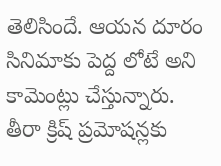తెలిసిందే. ఆయన దూరం సినిమాకు పెద్ద లోటే అని కామెంట్లు చేస్తున్నారు.
తీరా క్రిష్ ప్రమోషన్లకు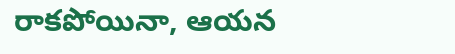రాకపోయినా, ఆయన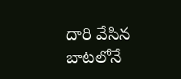దారి వేసిన బాటలోనే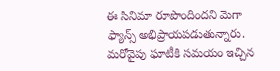ఈ సినిమా రూపొందిందని మెగా ఫ్యాన్స్ అభిప్రాయపడుతున్నారు. మరోవైపు ఘాటీకి సమయం ఇచ్చిన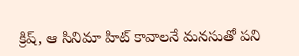క్రిష్, ఆ సినిమా హిట్ కావాలనే మనసుతో పని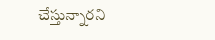చేస్తున్నారని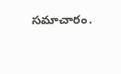సమాచారం.